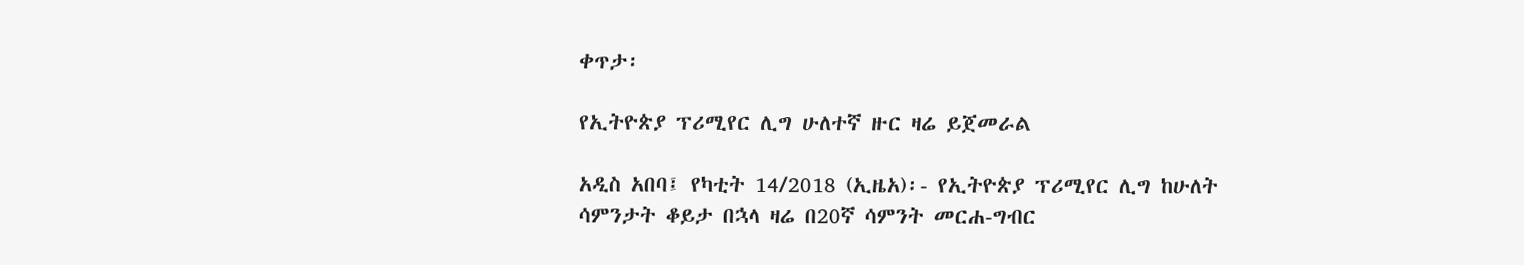ቀጥታ፡

የኢትዮጵያ ፕሪሚየር ሊግ ሁለተኛ ዙር ዛሬ ይጀመራል

አዲስ አበባ፤ የካቲት 14/2018 (ኢዜአ)፡- የኢትዮጵያ ፕሪሚየር ሊግ ከሁለት ሳምንታት ቆይታ በኋላ ዛሬ በ20ኛ ሳምንት መርሐ-ግብር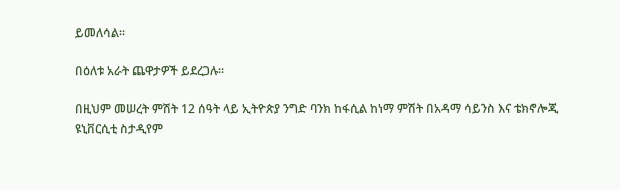ይመለሳል።

በዕለቱ አራት ጨዋታዎች ይደረጋሉ።

በዚህም መሠረት ምሽት 12 ሰዓት ላይ ኢትዮጵያ ንግድ ባንክ ከፋሲል ከነማ ምሽት በአዳማ ሳይንስ እና ቴክኖሎጂ ዩኒቨርሲቲ ስታዲየም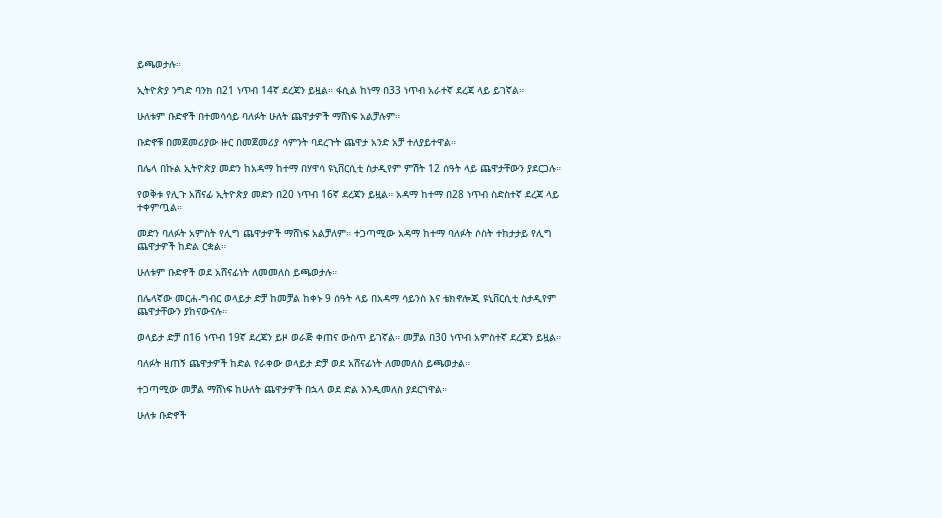ይጫወታሉ።

ኢትዮጵያ ንግድ ባንክ በ21 ነጥብ 14ኛ ደረጃን ይዟል። ፋሲል ከነማ በ33 ነጥብ አራተኛ ደረጃ ላይ ይገኛል።

ሁለቱም ቡድኖች በተመሳሳይ ባለፉት ሁለት ጨዋታዎች ማሸነፍ አልቻሉም።

ቡድኖቹ በመጀመሪያው ዙር በመጀመሪያ ሳምንት ባደረጉት ጨዋታ አንድ አቻ ተለያይተዋል።

በሌላ በኩል ኢትዮጵያ መድን ከአዳማ ከተማ በሃዋሳ ዩኒቨርሲቲ ስታዲየም ምሽት 12 ሰዓት ላይ ጨዋታቸውን ያደርጋሉ።

የወቅቱ የሊጉ አሸናፊ ኢትዮጵያ መድን በ20 ነጥብ 16ኛ ደረጃን ይዟል። አዳማ ከተማ በ28 ነጥብ ስድስተኛ ደረጃ ላይ ተቀምጧል።

መድን ባለፉት አምስት የሊግ ጨዋታዎች ማሸነፍ አልቻለም። ተጋጣሚው አዳማ ከተማ ባለፉት ሶስት ተከታታይ የሊግ ጨዋታዎች ከድል ርቋል።

ሁለቱም ቡድኖች ወደ አሸናፊነት ለመመለስ ይጫወታሉ።

በሌላኛው መርሐ-ግብር ወላይታ ድቻ ከመቻል ከቀኑ 9 ሰዓት ላይ በአዳማ ሳይንስ እና ቴክኖሎጂ ዩኒቨርሲቲ ስታዲየም ጨዋታቸውን ያከናውናሉ።

ወላይታ ድቻ በ16 ነጥብ 19ኛ ደረጃን ይዞ ወራጅ ቀጠና ውስጥ ይገኛል። መቻል በ30 ነጥብ አምስተኛ ደረጃን ይዟል።

ባለፉት ዘጠኝ ጨዋታዎች ከድል የራቀው ወላይታ ድቻ ወደ አሸናፊነት ለመመለስ ይጫወታል።

ተጋጣሚው መቻል ማሸነፍ ከሁለት ጨዋታዎች በኋላ ወደ ድል እንዲመለስ ያደርገዋል።

ሁለቱ ቡድኖች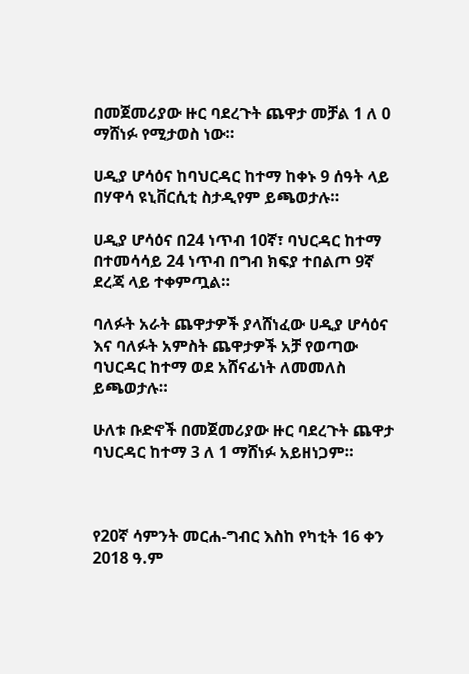በመጀመሪያው ዙር ባደረጉት ጨዋታ መቻል 1 ለ 0 ማሸነፉ የሚታወስ ነው።

ሀዲያ ሆሳዕና ከባህርዳር ከተማ ከቀኑ 9 ሰዓት ላይ በሃዋሳ ዩኒቨርሲቲ ስታዲየም ይጫወታሉ።

ሀዲያ ሆሳዕና በ24 ነጥብ 10ኛ፣ ባህርዳር ከተማ በተመሳሳይ 24 ነጥብ በግብ ክፍያ ተበልጦ 9ኛ ደረጃ ላይ ተቀምጧል።

ባለፉት አራት ጨዋታዎች ያላሸነፈው ሀዲያ ሆሳዕና እና ባለፉት አምስት ጨዋታዎች አቻ የወጣው ባህርዳር ከተማ ወደ አሸናፊነት ለመመለስ ይጫወታሉ።

ሁለቱ ቡድኖች በመጀመሪያው ዙር ባደረጉት ጨዋታ ባህርዳር ከተማ 3 ለ 1 ማሸነፉ አይዘነጋም።



የ20ኛ ሳምንት መርሐ-ግብር እስከ የካቲት 16 ቀን 2018 ዓ.ም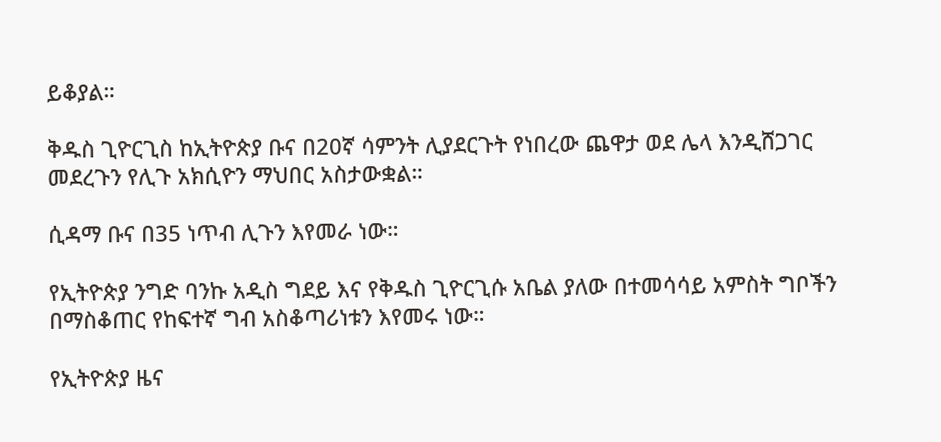ይቆያል።

ቅዱስ ጊዮርጊስ ከኢትዮጵያ ቡና በ20ኛ ሳምንት ሊያደርጉት የነበረው ጨዋታ ወደ ሌላ እንዲሸጋገር መደረጉን የሊጉ አክሲዮን ማህበር አስታውቋል።

ሲዳማ ቡና በ35 ነጥብ ሊጉን እየመራ ነው።

የኢትዮጵያ ንግድ ባንኩ አዲስ ግደይ እና የቅዱስ ጊዮርጊሱ አቤል ያለው በተመሳሳይ አምስት ግቦችን በማስቆጠር የከፍተኛ ግብ አስቆጣሪነቱን እየመሩ ነው።

የኢትዮጵያ ዜና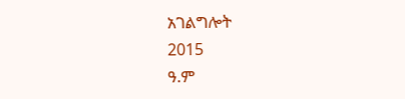አገልግሎት
2015
ዓ.ም